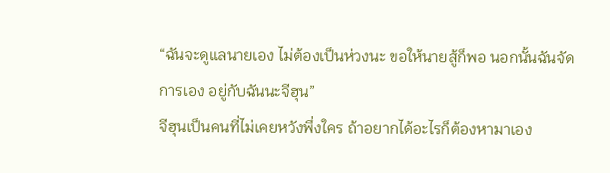“ฉันจะดูแลนายเอง ไม่ต้องเป็นห่วงนะ ขอให้นายสู้ก็พอ นอกนั้นฉันจัดการเอง อยู่กับฉันนะจีฮุน”
จีฮุนเป็นคนที่ไม่เคยหวังพึ่งใคร ถ้าอยากได้อะไรก็ต้องหามาเอง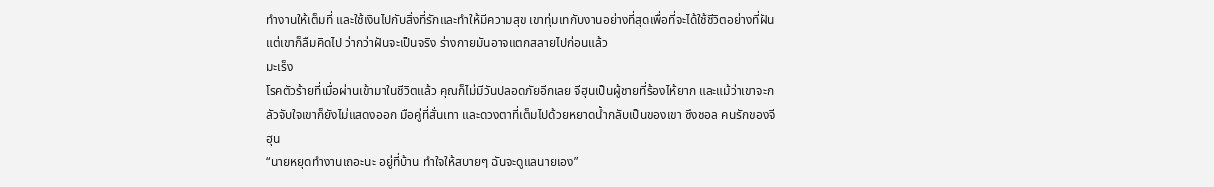ทำงานให้เต็มที่ และใช้เงินไปกับสิ่งที่รักและทำให้มีความสุข เขาทุ่มเทกับงานอย่างที่สุดเพื่อที่จะได้ใช้ชีวิตอย่างที่ฝัน แต่เขาก็ลืมคิดไป ว่ากว่าฝันจะเป็นจริง ร่างกายมันอาจแตกสลายไปก่อนแล้ว
มะเร็ง
โรคตัวร้ายที่เมื่อผ่านเข้ามาในชีวิตแล้ว คุณก็ไม่มีวันปลอดภัยอีกเลย จีฮุนเป็นผู้ชายที่ร้องไห้ยาก และแม้ว่าเขาจะกลัวจับใจเขาก็ยังไม่แสดงออก มือคู่ที่สั่นเทา และดวงตาที่เต็มไปด้วยหยาดน้ำกลับเป็นของเขา ซึงชอล คนรักของจีฮุน
“นายหยุดทำงานเถอะนะ อยู่ที่บ้าน ทำใจให้สบายๆ ฉันจะดูแลนายเอง”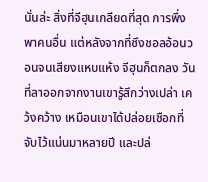นั่นล่ะ สิ่งที่จีฮุนเกลียดที่สุด การพึ่งพาคนอื่น แต่หลังจากที่ซึงชอลอ้อนวอนจนเสียงแหบแห้ง จีฮุนก็ตกลง วันที่ลาออกจากงานเขารู้สึกว่างเปล่า เคว้งคว้าง เหมือนเขาได้ปล่อยเชือกที่จับไว้แน่นมาหลายปี และปล่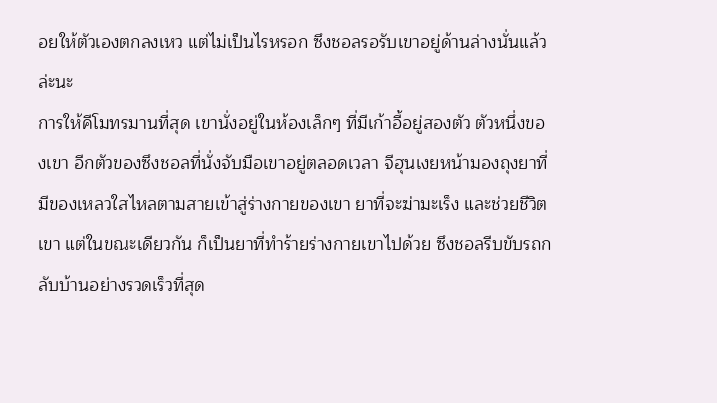อยให้ตัวเองตกลงเหว แต่ไม่เป็นไรหรอก ซึงชอลรอรับเขาอยู่ด้านล่างนั่นแล้วล่ะนะ
การให้คีโมทรมานที่สุด เขานั่งอยู่ในห้องเล็กๆ ที่มีเก้าอี้อยู่สองตัว ตัวหนึ่งของเขา อีกตัวของซึงชอลที่นั่งจับมือเขาอยู่ตลอดเวลา จีฮุนเงยหน้ามองถุงยาที่มีของเหลวใสไหลตามสายเข้าสู่ร่างกายของเขา ยาที่จะฆ่ามะเร็ง และช่วยชีวิตเขา แต่ในขณะเดียวกัน ก็เป็นยาที่ทำร้ายร่างกายเขาไปด้วย ซึงชอลรีบขับรถกลับบ้านอย่างรวดเร็วที่สุด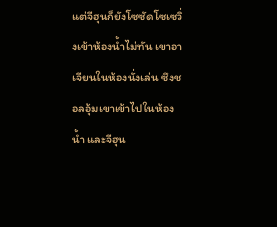แต่จีฮุนก็ยังโซซัดโซเซวิ่งเข้าห้องน้ำไม่ทัน เขาอาเจียนในห้องนั่งเล่น ซึงชอลอุ้มเขาเข้าไปในห้องน้ำ และจีฮุน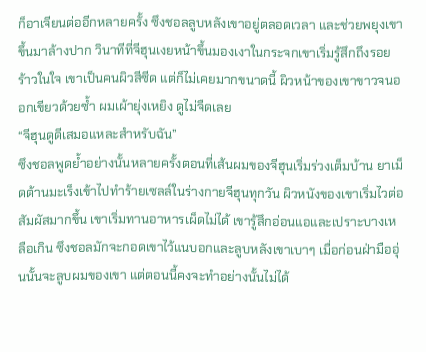ก็อาเจียนต่ออีกหลายครั้ง ซึงชอลลูบหลังเขาอยู่ตลอดเวลา และช่วยพยุงเขาขึ้นมาล้างปาก วินาทีที่จีฮุนเงยหน้าขึ้นมองเงาในกระจกเขาเริ่มรู้สึกถึงรอยร้าวในใจ เขาเป็นคนผิวสีซีด แต่ก็ไม่เคยมากขนาดนี้ ผิวหน้าของเขาขาวจนออกเขียวด้วยซ้ำ ผมเผ้ายุ่งเหยิง ดูไม่จืดเลย
“จีฮุนดูดีเสมอแหละสำหรับฉัน”
ซึงชอลพูดย้ำอย่างนั้นหลายครั้งตอนที่เส้นผมของจีฮุนเริ่มร่วงเต็มบ้าน ยาเม็ดต้านมะเร็งเข้าไปทำร้ายเซลล์ในร่างกายจีฮุนทุกวัน ผิวหนังของเขาเริ่มไวต่อสัมผัสมากขึ้น เขาเริ่มทานอาหารเผ็ดไม่ได้ เขารู้สึกอ่อนแอและเปราะบางเหลือเกิน ซึงชอลมักจะกอดเขาไว้แนบอกและลูบหลังเขาเบาๆ เมื่อก่อนฝ่ามืออุ่นนั้นจะลูบผมของเขา แต่ตอนนี้คงจะทำอย่างนั้นไม่ได้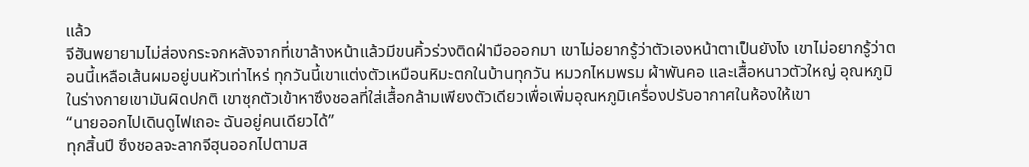แล้ว
จีฮันพยายามไม่ส่องกระจกหลังจากที่เขาล้างหน้าแล้วมีขนคิ้วร่วงติดฝ่ามือออกมา เขาไม่อยากรู้ว่าตัวเองหน้าตาเป็นยังไง เขาไม่อยากรู้ว่าตอนนี้เหลือเส้นผมอยู่บนหัวเท่าไหร่ ทุกวันนี้เขาแต่งตัวเหมือนหิมะตกในบ้านทุกวัน หมวกไหมพรม ผ้าพันคอ และเสื้อหนาวตัวใหญ่ อุณหภูมิในร่างกายเขามันผิดปกติ เขาซุกตัวเข้าหาซึงชอลที่ใส่เสื้อกล้ามเพียงตัวเดียวเพื่อเพิ่มอุณหภูมิเครื่องปรับอากาศในห้องให้เขา
“นายออกไปเดินดูไฟเถอะ ฉันอยู่คนเดียวได้”
ทุกสิ้นปี ซึงชอลจะลากจีฮุนออกไปตามส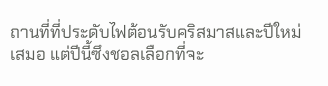ถานที่ที่ประดับไฟต้อนรับคริสมาสและปีใหม่เสมอ แต่ปีนี้ซึงชอลเลือกที่จะ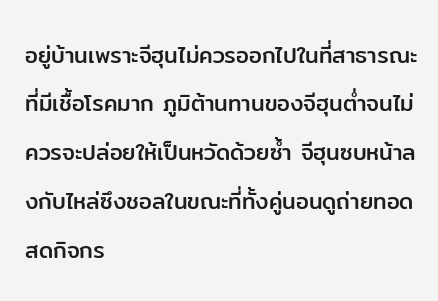อยู่บ้านเพราะจีฮุนไม่ควรออกไปในที่สาธารณะที่มีเชื้อโรคมาก ภูมิต้านทานของจีฮุนต่ำจนไม่ควรจะปล่อยให้เป็นหวัดด้วยซ้ำ จีฮุนซบหน้าลงกับไหล่ซึงชอลในขณะที่ทั้งคู่นอนดูถ่ายทอดสดกิจกร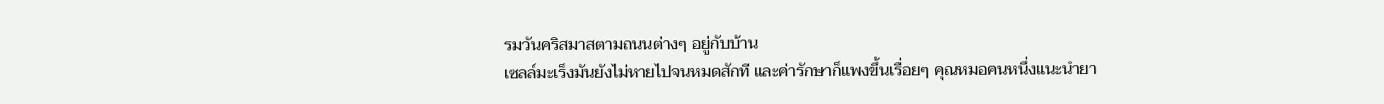รมวันคริสมาสตามถนนต่างๆ อยู่กับบ้าน
เซลล์มะเร็งมันยังไม่หายไปจนหมดสักที และค่ารักษาก็แพงขึ้นเรื่อยๆ คุณหมอคนหนึ่งแนะนำยา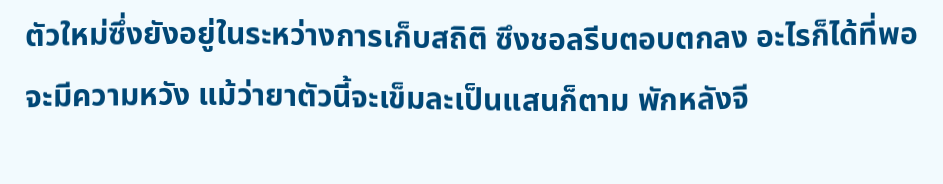ตัวใหม่ซึ่งยังอยู่ในระหว่างการเก็บสถิติ ซึงชอลรีบตอบตกลง อะไรก็ได้ที่พอจะมีความหวัง แม้ว่ายาตัวนี้จะเข็มละเป็นแสนก็ตาม พักหลังจี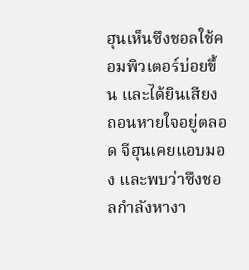ฮุนเห็นซึงชอลใช้คอมพิวเตอร์บ่อยขึ้น และได้ยินเสียงถอนหายใจอยู่ตลอด จีฮุนเคยแอบมอง และพบว่าซึงชอลกำลังหางา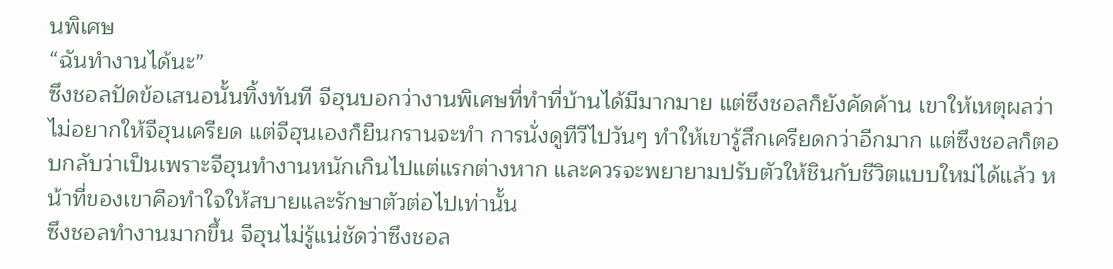นพิเศษ
“ฉันทำงานได้นะ”
ซึงชอลปัดข้อเสนอนั้นทิ้งทันที จีฮุนบอกว่างานพิเศษที่ทำที่บ้านได้มีมากมาย แต่ซึงชอลก็ยังคัดค้าน เขาให้เหตุผลว่าไม่อยากให้จีฮุนเครียด แต่จีฮุนเองก็ยืนกรานจะทำ การนั่งดูทีวีไปวันๆ ทำให้เขารู้สึกเครียดกว่าอีกมาก แต่ซึงชอลก็ตอบกลับว่าเป็นเพราะจีฮุนทำงานหนักเกินไปแต่แรกต่างหาก และควรจะพยายามปรับตัวให้ชินกับชีวิตแบบใหม่ได้แล้ว หน้าที่ของเขาคือทำใจให้สบายและรักษาตัวต่อไปเท่านั้น
ซึงชอลทำงานมากขึ้น จีฮุนไม่รู้แน่ชัดว่าซึงชอล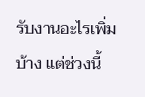รับงานอะไรเพิ่มบ้าง แต่ช่วงนี้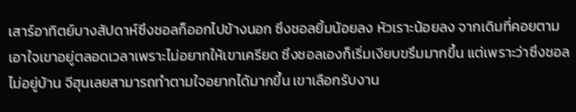เสาร์อาทิตย์บางสัปดาห์ซึงชอลก็ออกไปข้างนอก ซึงชอลยิ้มน้อยลง หัวเราะน้อยลง จากเดิมที่คอยตามเอาใจเขาอยู่ตลอดเวลาเพราะไม่อยากให้เขาเครียด ซึงชอลเองก็เริ่มเงียบขรึมมากขึ้น แต่เพราะว่าซึงชอลไม่อยู่บ้าน จีฮุนเลยสามารถทำตามใจอยากได้มากขึ้น เขาเลือกรับงาน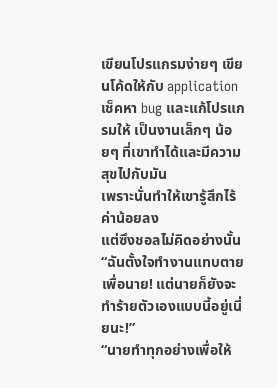เขียนโปรแกรมง่ายๆ เขียนโค้ดให้กับ application เช็คหา bug และแก้โปรแกรมให้ เป็นงานเล็กๆ น้อยๆ ที่เขาทำได้และมีความสุขไปกับมัน
เพราะนั่นทำให้เขารู้สึกไร้ค่าน้อยลง
แต่ซึงชอลไม่คิดอย่างนั้น
“ฉันตั้งใจทำงานแทบตายเพื่อนาย! แต่นายก็ยังจะทำร้ายตัวเองแบบนี้อยู่เนี่ยนะ!”
“นายทำทุกอย่างเพื่อให้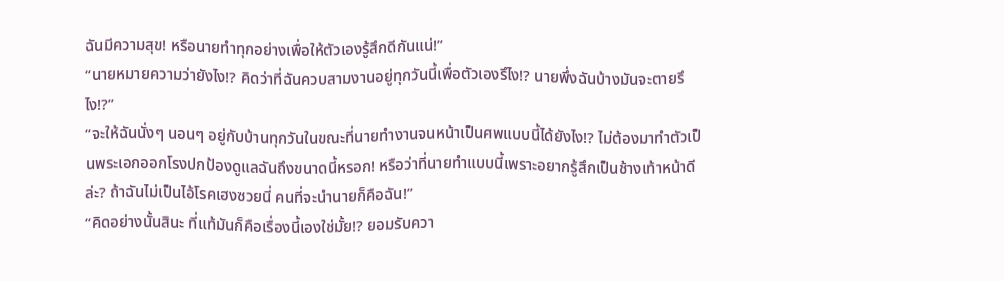ฉันมีความสุข! หรือนายทำทุกอย่างเพื่อให้ตัวเองรู้สึกดีกันแน่!”
“นายหมายความว่ายังไง!? คิดว่าที่ฉันควบสามงานอยู่ทุกวันนี้เพื่อตัวเองรึไง!? นายพึ่งฉันบ้างมันจะตายรึไง!?”
“จะให้ฉันนั่งๆ นอนๆ อยู่กับบ้านทุกวันในขณะที่นายทำงานจนหน้าเป็นศพแบบนี้ได้ยังไง!? ไม่ต้องมาทำตัวเป็นพระเอกออกโรงปกป้องดูแลฉันถึงขนาดนี้หรอก! หรือว่าที่นายทำแบบนี้เพราะอยากรู้สึกเป็นช้างเท้าหน้าดีล่ะ? ถ้าฉันไม่เป็นไอ้โรคเฮงซวยนี่ คนที่จะนำนายก็คือฉัน!”
“คิดอย่างนั้นสินะ ที่แท้มันก็คือเรื่องนี้เองใช่มั้ย!? ยอมรับควา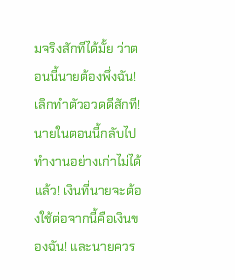มจริงสักทีได้มั้ย ว่าตอนนี้นายต้องพึ่งฉัน! เลิกทำตัวอวดดีสักที! นายในตอนนี้กลับไปทำงานอย่างเก่าไม่ได้แล้ว! เงินที่นายจะต้องใช้ต่อจากนี้คือเงินของฉัน! และนายควร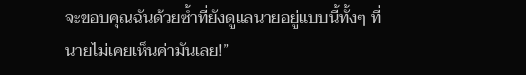จะขอบคุณฉันด้วยซ้ำที่ยังดูแลนายอยู่แบบนี้ทั้งๆ ที่นายไม่เคยเห็นค่ามันเลย!”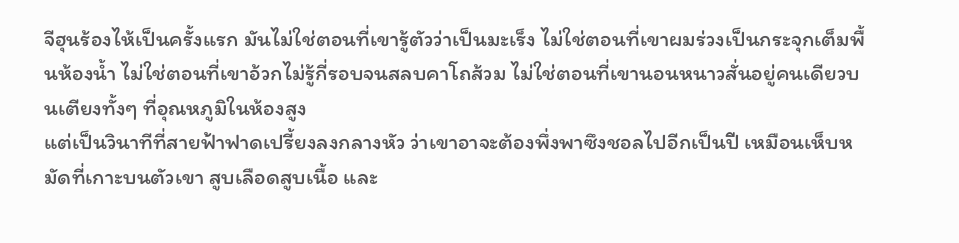จีฮุนร้องไห้เป็นครั้งแรก มันไม่ใช่ตอนที่เขารู้ตัวว่าเป็นมะเร็ง ไม่ใช่ตอนที่เขาผมร่วงเป็นกระจุกเต็มพื้นห้องน้ำ ไม่ใช่ตอนที่เขาอ้วกไม่รู้กี่รอบจนสลบคาโถส้วม ไม่ใช่ตอนที่เขานอนหนาวสั่นอยู่คนเดียวบนเตียงทั้งๆ ที่อุณหภูมิในห้องสูง
แต่เป็นวินาทีที่สายฟ้าฟาดเปรี้ยงลงกลางหัว ว่าเขาอาจะต้องพึ่งพาซึงชอลไปอีกเป็นปี เหมือนเห็บหมัดที่เกาะบนตัวเขา สูบเลือดสูบเนื้อ และ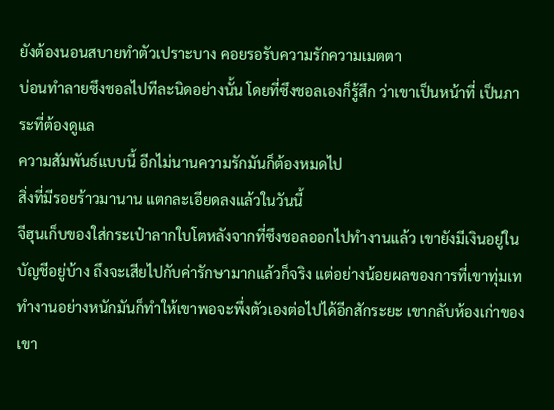ยังต้องนอนสบายทำตัวเปราะบาง คอยรอรับความรักความเมตตา
บ่อนทำลายซึงชอลไปทีละนิดอย่างนั้น โดยที่ซึงชอลเองก็รู้สึก ว่าเขาเป็นหน้าที่ เป็นภาระที่ต้องดูแล
ความสัมพันธ์แบบนี้ อีกไม่นานความรักมันก็ต้องหมดไป
สิ่งที่มีรอยร้าวมานาน แตกละเอียดลงแล้วในวันนี้
จีฮุนเก็บของใส่กระเป๋าลากใบโตหลังจากที่ซึงชอลออกไปทำงานแล้ว เขายังมีเงินอยู่ในบัญชีอยู่บ้าง ถึงจะเสียไปกับค่ารักษามากแล้วก็จริง แต่อย่างน้อยผลของการที่เขาทุ่มเททำงานอย่างหนักมันก็ทำให้เขาพอจะพึ่งตัวเองต่อไปได้อีกสักระยะ เขากลับห้องเก่าของเขา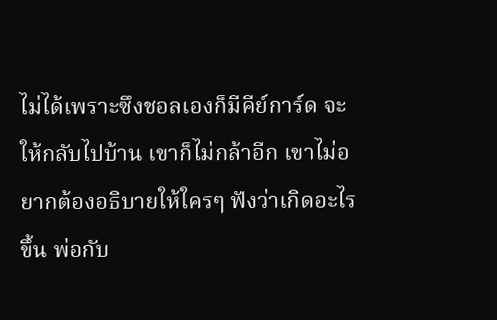ไม่ได้เพราะซึงชอลเองก็มีคีย์การ์ด จะให้กลับไปบ้าน เขาก็ไม่กล้าอีก เขาไม่อยากต้องอธิบายให้ใครๆ ฟังว่าเกิดอะไรขึ้น พ่อกับ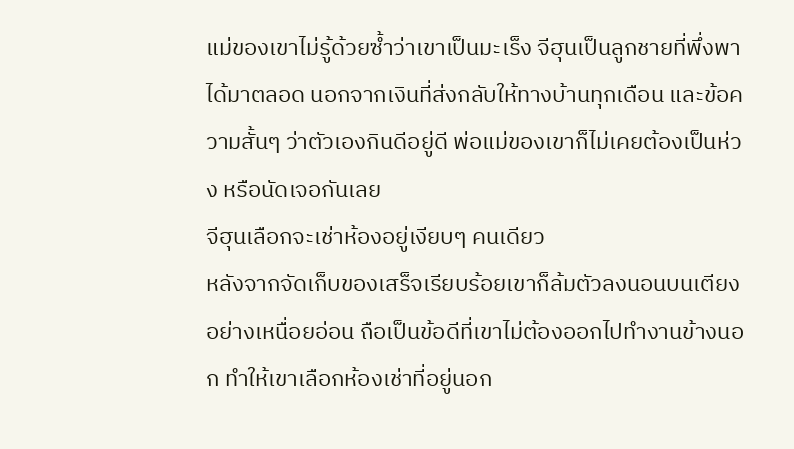แม่ของเขาไม่รู้ด้วยซ้ำว่าเขาเป็นมะเร็ง จีฮุนเป็นลูกชายที่พึ่งพาได้มาตลอด นอกจากเงินที่ส่งกลับให้ทางบ้านทุกเดือน และข้อความสั้นๆ ว่าตัวเองกินดีอยู่ดี พ่อแม่ของเขาก็ไม่เคยต้องเป็นห่วง หรือนัดเจอกันเลย
จีฮุนเลือกจะเช่าห้องอยู่เงียบๆ คนเดียว
หลังจากจัดเก็บของเสร็จเรียบร้อยเขาก็ล้มตัวลงนอนบนเตียงอย่างเหนื่อยอ่อน ถือเป็นข้อดีที่เขาไม่ต้องออกไปทำงานข้างนอก ทำให้เขาเลือกห้องเช่าที่อยู่นอก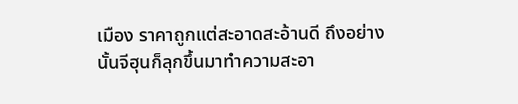เมือง ราคาถูกแต่สะอาดสะอ้านดี ถึงอย่างนั้นจีฮุนก็ลุกขึ้นมาทำความสะอา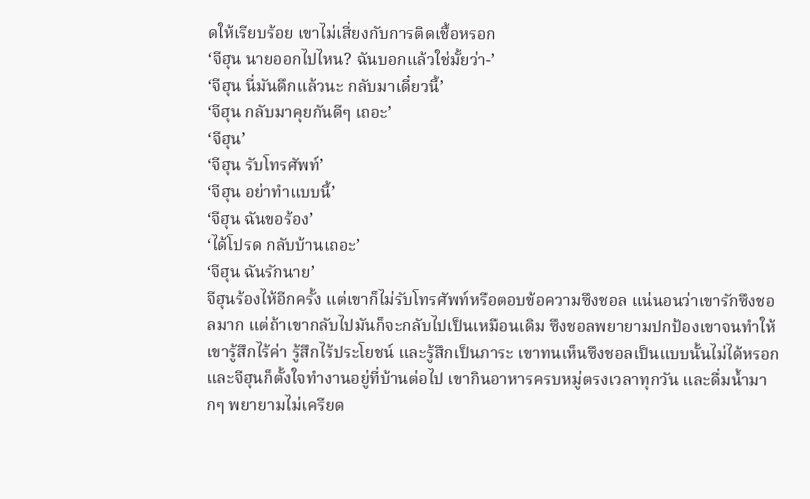ดให้เรียบร้อย เขาไม่เสี่ยงกับการติดเชื้อหรอก
‘จีฮุน นายออกไปไหน? ฉันบอกแล้วใช่มั้ยว่า-’
‘จีฮุน นี่มันดึกแล้วนะ กลับมาเดี๋ยวนี้’
‘จีฮุน กลับมาคุยกันดีๆ เถอะ’
‘จีฮุน’
‘จีฮุน รับโทรศัพท์’
‘จีฮุน อย่าทำแบบนี้’
‘จีฮุน ฉันขอร้อง’
‘ได้โปรด กลับบ้านเถอะ’
‘จีฮุน ฉันรักนาย’
จีฮุนร้องไห้อีกครั้ง แต่เขาก็ไม่รับโทรศัพท์หรือตอบข้อความซึงชอล แน่นอนว่าเขารักซึงชอลมาก แต่ถ้าเขากลับไปมันก็จะกลับไปเป็นเหมือนเดิม ซึงชอลพยายามปกป้องเขาจนทำให้เขารู้สึกไร้ค่า รู้สึกไร้ประโยชน์ และรู้สึกเป็นภาระ เขาทนเห็นซึงชอลเป็นแบบนั้นไม่ได้หรอก และจีฮุนก็ตั้งใจทำงานอยู่ที่บ้านต่อไป เขากินอาหารครบหมู่ตรงเวลาทุกวัน และดื่มน้ำมากๆ พยายามไม่เครียด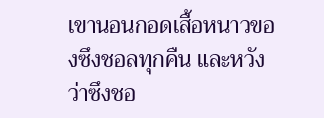เขานอนกอดเสื้อหนาวของซึงชอลทุกคืน และหวังว่าซึงชอ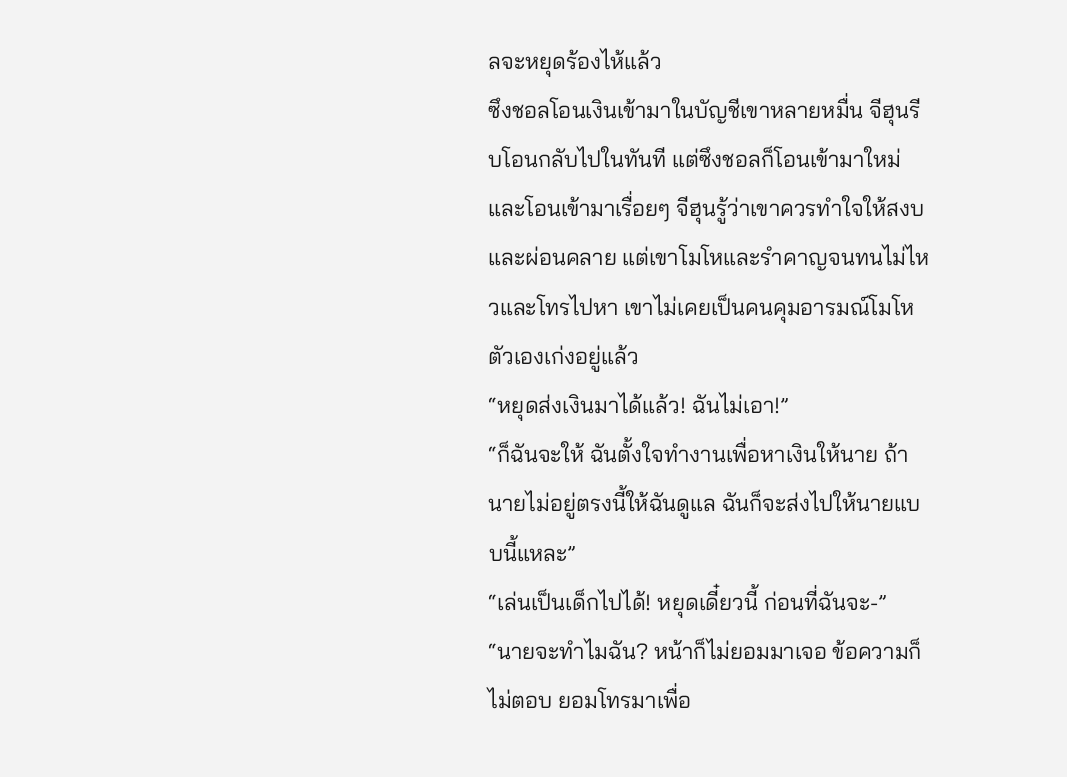ลจะหยุดร้องไห้แล้ว
ซึงชอลโอนเงินเข้ามาในบัญชีเขาหลายหมื่น จีฮุนรีบโอนกลับไปในทันที แต่ซึงชอลก็โอนเข้ามาใหม่ และโอนเข้ามาเรื่อยๆ จีฮุนรู้ว่าเขาควรทำใจให้สงบและผ่อนคลาย แต่เขาโมโหและรำคาญจนทนไม่ไหวและโทรไปหา เขาไม่เคยเป็นคนคุมอารมณ์โมโหตัวเองเก่งอยู่แล้ว
“หยุดส่งเงินมาได้แล้ว! ฉันไม่เอา!”
“ก็ฉันจะให้ ฉันตั้งใจทำงานเพื่อหาเงินให้นาย ถ้านายไม่อยู่ตรงนี้ให้ฉันดูแล ฉันก็จะส่งไปให้นายแบบนี้แหละ”
“เล่นเป็นเด็กไปได้! หยุดเดี๋ยวนี้ ก่อนที่ฉันจะ-”
“นายจะทำไมฉัน? หน้าก็ไม่ยอมมาเจอ ข้อความก็ไม่ตอบ ยอมโทรมาเพื่อ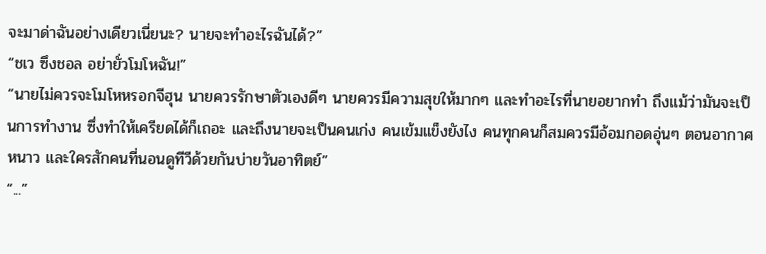จะมาด่าฉันอย่างเดียวเนี่ยนะ? นายจะทำอะไรฉันได้?”
“ชเว ซึงชอล อย่ายั่วโมโหฉัน!”
“นายไม่ควรจะโมโหหรอกจีฮุน นายควรรักษาตัวเองดีๆ นายควรมีความสุขให้มากๆ และทำอะไรที่นายอยากทำ ถึงแม้ว่ามันจะเป็นการทำงาน ซึ่งทำให้เครียดได้ก็เถอะ และถึงนายจะเป็นคนเก่ง คนเข้มแข็งยังไง คนทุกคนก็สมควรมีอ้อมกอดอุ่นๆ ตอนอากาศหนาว และใครสักคนที่นอนดูทีวีด้วยกันบ่ายวันอาทิตย์”
“...”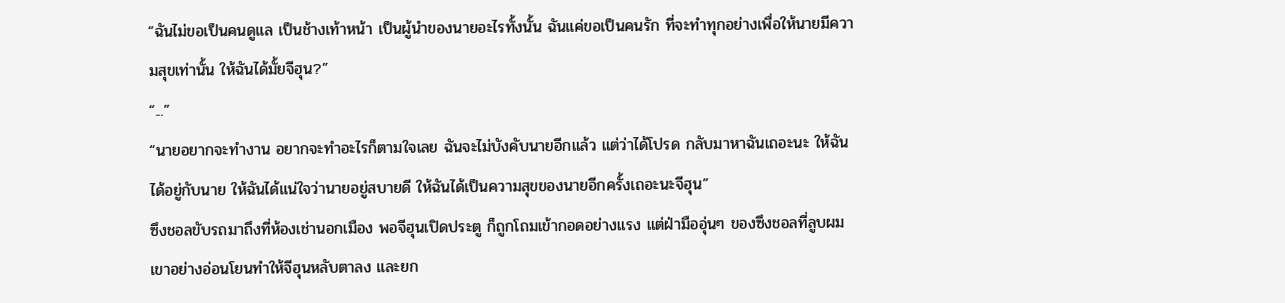“ฉันไม่ขอเป็นคนดูแล เป็นช้างเท้าหน้า เป็นผู้นำของนายอะไรทั้งนั้น ฉันแค่ขอเป็นคนรัก ที่จะทำทุกอย่างเพื่อให้นายมีความสุขเท่านั้น ให้ฉันได้มั้ยจีฮุน?”
“...”
“นายอยากจะทำงาน อยากจะทำอะไรก็ตามใจเลย ฉันจะไม่บังคับนายอีกแล้ว แต่ว่าได้โปรด กลับมาหาฉันเถอะนะ ให้ฉันได้อยู่กับนาย ให้ฉันได้แน่ใจว่านายอยู่สบายดี ให้ฉันได้เป็นความสุขของนายอีกครั้งเถอะนะจีฮุน”
ซึงชอลขับรถมาถึงที่ห้องเช่านอกเมือง พอจีฮุนเปิดประตู ก็ถูกโถมเข้ากอดอย่างแรง แต่ฝ่ามืออุ่นๆ ของซึงชอลที่ลูบผมเขาอย่างอ่อนโยนทำให้จีฮุนหลับตาลง และยก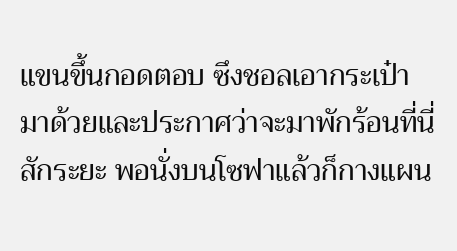แขนขึ้นกอดตอบ ซึงชอลเอากระเป๋ามาด้วยและประกาศว่าจะมาพักร้อนที่นี่สักระยะ พอนั่งบนโซฟาแล้วก็กางแผน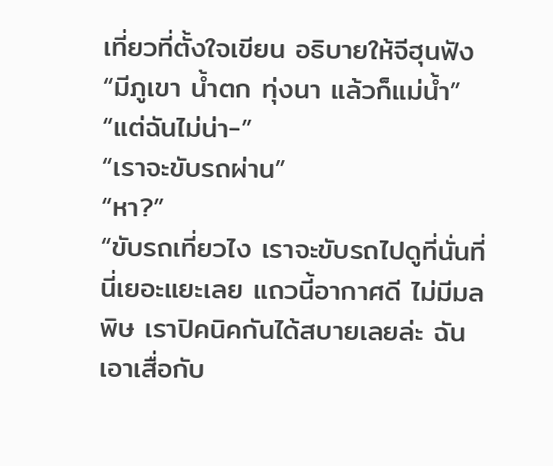เที่ยวที่ตั้งใจเขียน อธิบายให้จีฮุนฟัง
“มีภูเขา น้ำตก ทุ่งนา แล้วก็แม่น้ำ”
“แต่ฉันไม่น่า-”
“เราจะขับรถผ่าน”
“หา?”
“ขับรถเที่ยวไง เราจะขับรถไปดูที่นั่นที่นี่เยอะแยะเลย แถวนี้อากาศดี ไม่มีมลพิษ เราปิคนิคกันได้สบายเลยล่ะ ฉันเอาเสื่อกับ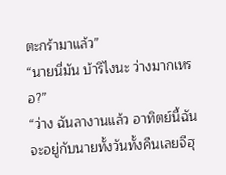ตะกร้ามาแล้ว”
“นายนี่มัน บ้ารึไงนะ ว่างมากเหรอ?”
“ว่าง ฉันลางานแล้ว อาทิตย์นี้ฉันจะอยู่กับนายทั้งวันทั้งคืนเลยจีฮุ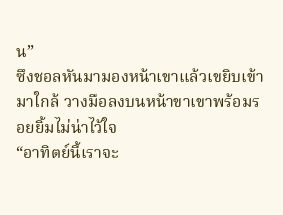น”
ซึงชอลหันมามองหน้าเขาแล้วเขยิบเข้ามาใกล้ วางมือลงบนหน้าขาเขาพร้อมรอยยิ้มไม่น่าไว้ใจ
“อาทิตย์นี้เราจะ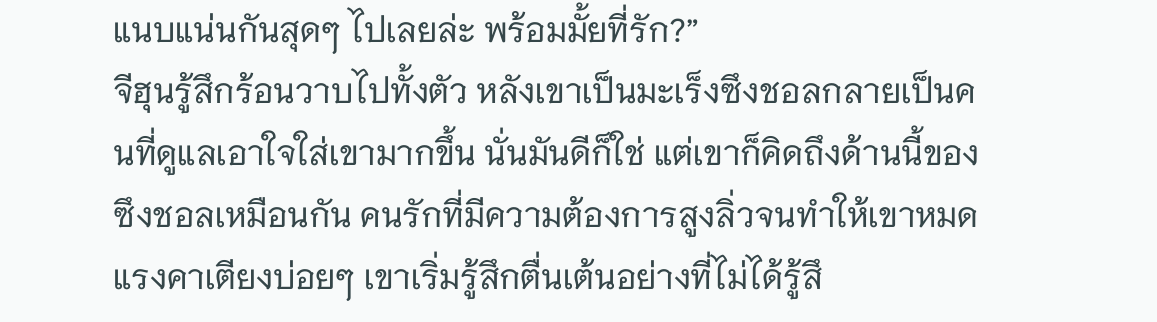แนบแน่นกันสุดๆ ไปเลยล่ะ พร้อมมั้ยที่รัก?”
จีฮุนรู้สึกร้อนวาบไปทั้งตัว หลังเขาเป็นมะเร็งซึงชอลกลายเป็นคนที่ดูแลเอาใจใส่เขามากขึ้น นั่นมันดีก็ใช่ แต่เขาก็คิดถึงด้านนี้ของซึงชอลเหมือนกัน คนรักที่มีความต้องการสูงลิ่วจนทำให้เขาหมดแรงคาเตียงบ่อยๆ เขาเริ่มรู้สึกตื่นเต้นอย่างที่ไม่ได้รู้สึ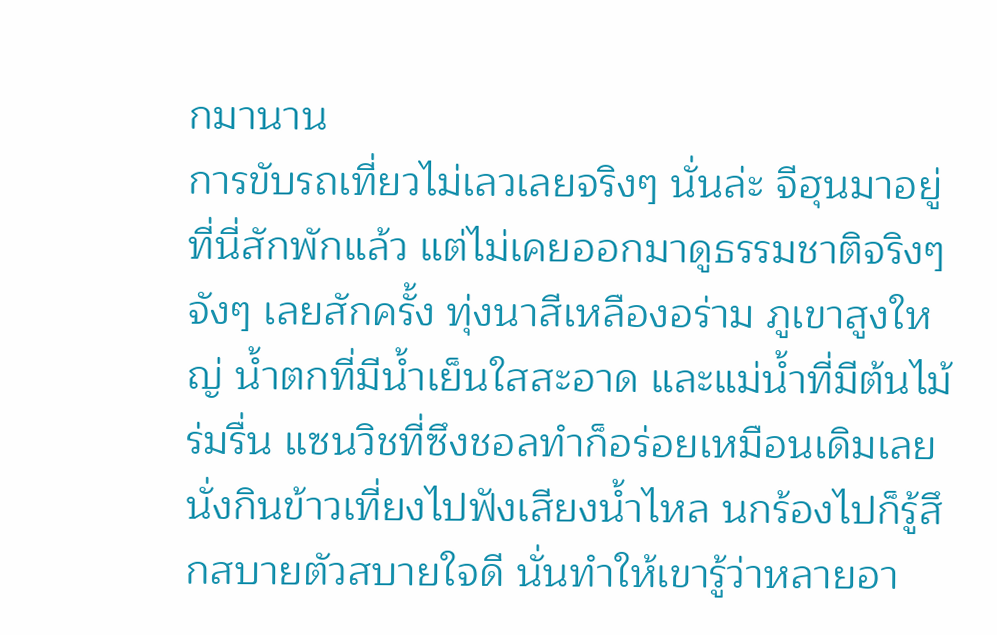กมานาน
การขับรถเที่ยวไม่เลวเลยจริงๆ นั่นล่ะ จีฮุนมาอยู่ที่นี่สักพักแล้ว แต่ไม่เคยออกมาดูธรรมชาติจริงๆ จังๆ เลยสักครั้ง ทุ่งนาสีเหลืองอร่าม ภูเขาสูงใหญ่ น้ำตกที่มีน้ำเย็นใสสะอาด และแม่น้ำที่มีต้นไม้ร่มรื่น แซนวิชที่ซึงชอลทำก็อร่อยเหมือนเดิมเลย นั่งกินข้าวเที่ยงไปฟังเสียงน้ำไหล นกร้องไปก็รู้สึกสบายตัวสบายใจดี นั่นทำให้เขารู้ว่าหลายอา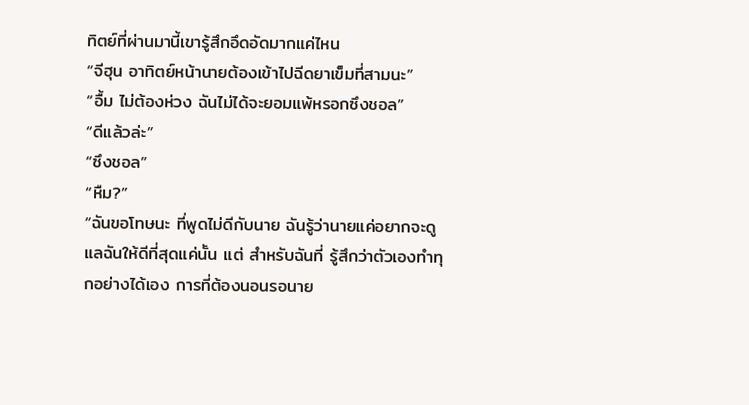ทิตย์ที่ผ่านมานี้เขารู้สึกอึดอัดมากแค่ไหน
“จีฮุน อาทิตย์หน้านายต้องเข้าไปฉีดยาเข็มที่สามนะ”
“อื้ม ไม่ต้องห่วง ฉันไม่ได้จะยอมแพ้หรอกซึงชอล”
“ดีแล้วล่ะ”
“ซึงชอล”
“หืม?”
“ฉันขอโทษนะ ที่พูดไม่ดีกับนาย ฉันรู้ว่านายแค่อยากจะดูแลฉันให้ดีที่สุดแค่นั้น แต่ สำหรับฉันที่ รู้สึกว่าตัวเองทำทุกอย่างได้เอง การที่ต้องนอนรอนาย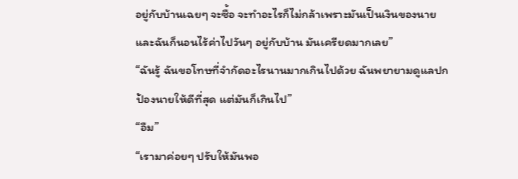อยู่กับบ้านเฉยๆ จะซื้อ จะทำอะไรก็ไม่กล้าเพราะมันเป็นเงินของนายและฉันก็นอนไร้ค่าไปวันๆ อยู่กับบ้าน มันเครียดมากเลย”
“ฉันรู้ ฉันขอโทษที่จำกัดอะไรนานมากเกินไปด้วย ฉันพยายามดูแลปกป้องนายให้ดีที่สุด แต่มันก็เกินไป”
“อืม”
“เรามาค่อยๆ ปรับให้มันพอ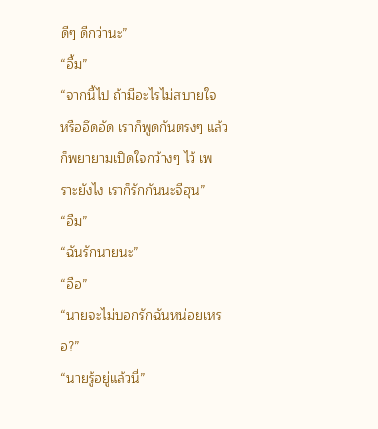ดีๆ ดีกว่านะ”
“อื้ม”
“จากนี้ไป ถ้ามีอะไรไม่สบายใจ หรืออึดอัด เราก็พูดกันตรงๆ แล้วก็พยายามเปิดใจกว้างๆ ไว้ เพราะยังไง เราก็รักกันนะจีฮุน”
“อืม”
“ฉันรักนายนะ”
“อือ”
“นายจะไม่บอกรักฉันหน่อยเหรอ?”
“นายรู้อยู่แล้วนี่”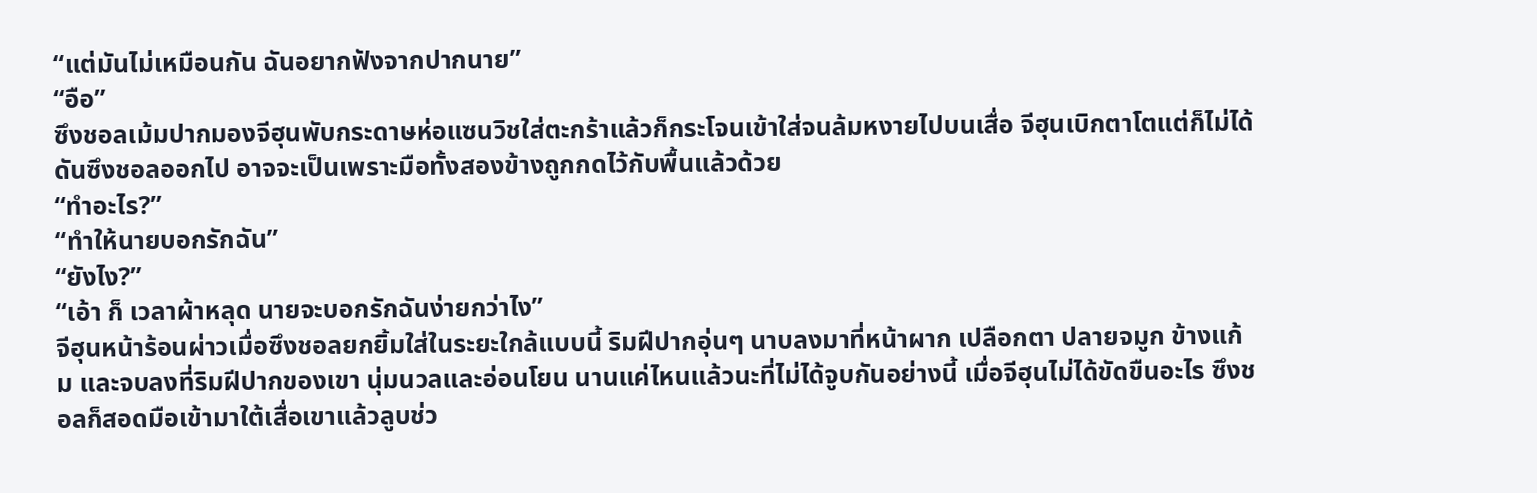“แต่มันไม่เหมือนกัน ฉันอยากฟังจากปากนาย”
“อือ”
ซึงชอลเม้มปากมองจีฮุนพับกระดาษห่อแซนวิชใส่ตะกร้าแล้วก็กระโจนเข้าใส่จนล้มหงายไปบนเสื่อ จีฮุนเบิกตาโตแต่ก็ไม่ได้ดันซึงชอลออกไป อาจจะเป็นเพราะมือทั้งสองข้างถูกกดไว้กับพื้นแล้วด้วย
“ทำอะไร?”
“ทำให้นายบอกรักฉัน”
“ยังไง?”
“เอ้า ก็ เวลาผ้าหลุด นายจะบอกรักฉันง่ายกว่าไง”
จีฮุนหน้าร้อนผ่าวเมื่อซึงชอลยกยิ้มใส่ในระยะใกล้แบบนี้ ริมฝีปากอุ่นๆ นาบลงมาที่หน้าผาก เปลือกตา ปลายจมูก ข้างแก้ม และจบลงที่ริมฝีปากของเขา นุ่มนวลและอ่อนโยน นานแค่ไหนแล้วนะที่ไม่ได้จูบกันอย่างนี้ เมื่อจีฮุนไม่ได้ขัดขืนอะไร ซึงชอลก็สอดมือเข้ามาใต้เสื่อเขาแล้วลูบช่ว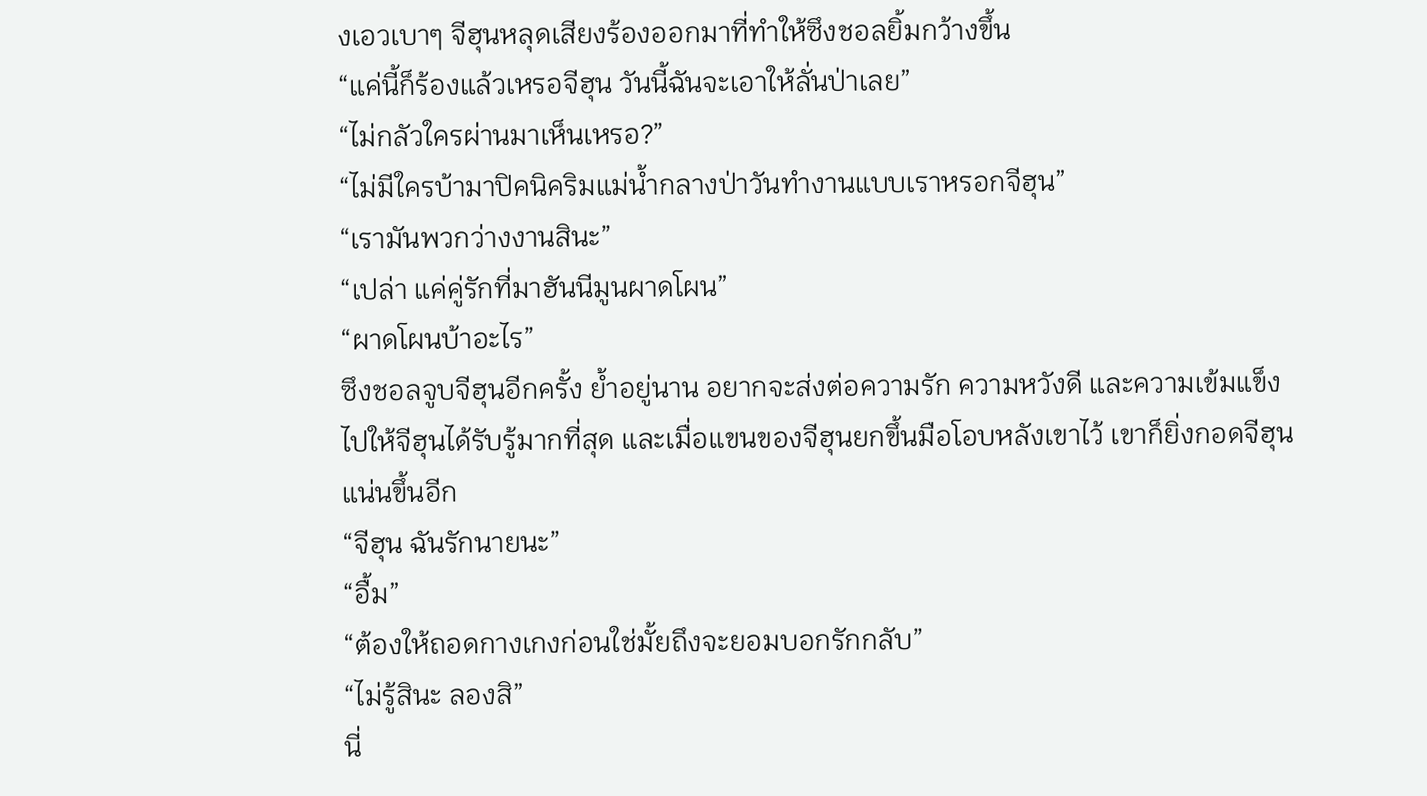งเอวเบาๆ จีฮุนหลุดเสียงร้องออกมาที่ทำให้ซึงชอลยิ้มกว้างขึ้น
“แค่นี้ก็ร้องแล้วเหรอจีฮุน วันนี้ฉันจะเอาให้ลั่นป่าเลย”
“ไม่กลัวใครผ่านมาเห็นเหรอ?”
“ไม่มีใครบ้ามาปิคนิคริมแม่น้ำกลางป่าวันทำงานแบบเราหรอกจีฮุน”
“เรามันพวกว่างงานสินะ”
“เปล่า แค่คู่รักที่มาฮันนีมูนผาดโผน”
“ผาดโผนบ้าอะไร”
ซึงชอลจูบจีฮุนอีกครั้ง ย้ำอยู่นาน อยากจะส่งต่อความรัก ความหวังดี และความเข้มแข็งไปให้จีฮุนได้รับรู้มากที่สุด และเมื่อแขนของจีฮุนยกขึ้นมือโอบหลังเขาไว้ เขาก็ยิ่งกอดจีฮุนแน่นขึ้นอีก
“จีฮุน ฉันรักนายนะ”
“อื้ม”
“ต้องให้ถอดกางเกงก่อนใช่มั้ยถึงจะยอมบอกรักกลับ”
“ไม่รู้สินะ ลองสิ”
นี่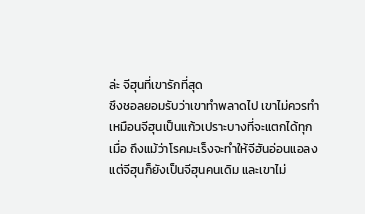ล่ะ จีฮุนที่เขารักที่สุด
ซึงชอลยอมรับว่าเขาทำพลาดไป เขาไม่ควรทำเหมือนจีฮุนเป็นแก้วเปราะบางที่จะแตกได้ทุกเมื่อ ถึงแม้ว่าโรคมะเร็งจะทำให้จีฮันอ่อนแอลง แต่จีฮุนก็ยังเป็นจีฮุนคนเดิม และเขาไม่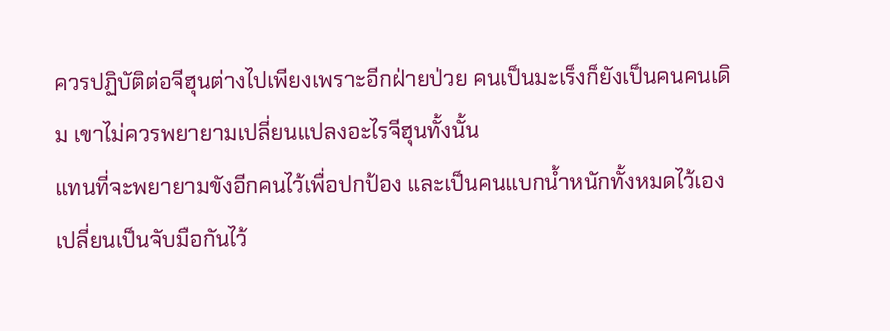ควรปฏิบัติต่อจีฮุนต่างไปเพียงเพราะอีกฝ่ายป่วย คนเป็นมะเร็งก็ยังเป็นคนคนเดิม เขาไม่ควรพยายามเปลี่ยนแปลงอะไรจีฮุนทั้งนั้น
แทนที่จะพยายามขังอีกคนไว้เพื่อปกป้อง และเป็นคนแบกน้ำหนักทั้งหมดไว้เอง เปลี่ยนเป็นจับมือกันไว้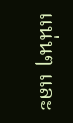แน่นๆ และ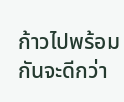ก้าวไปพร้อมกันจะดีกว่า